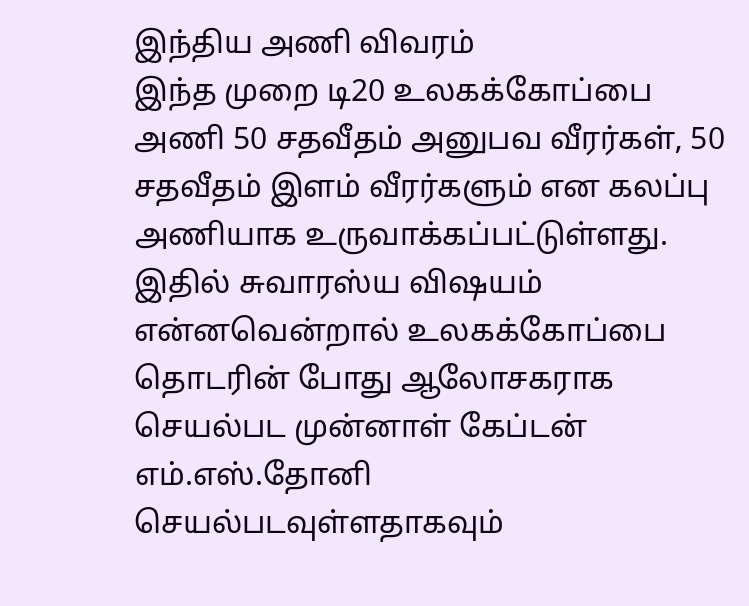இந்திய அணி விவரம்
இந்த முறை டி20 உலகக்கோப்பை அணி 50 சதவீதம் அனுபவ வீரர்கள், 50 சதவீதம் இளம் வீரர்களும் என கலப்பு அணியாக உருவாக்கப்பட்டுள்ளது. இதில் சுவாரஸ்ய விஷயம் என்னவென்றால் உலகக்கோப்பை தொடரின் போது ஆலோசகராக செயல்பட முன்னாள் கேப்டன் எம்.எஸ்.தோனி செயல்படவுள்ளதாகவும்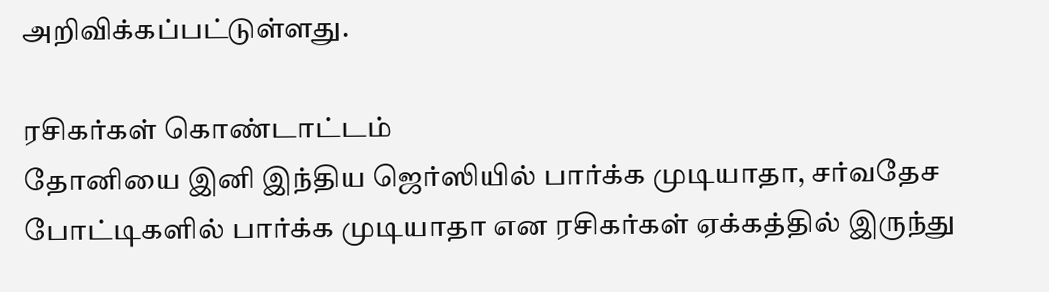அறிவிக்கப்பட்டுள்ளது.

ரசிகர்கள் கொண்டாட்டம்
தோனியை இனி இந்திய ஜெர்ஸியில் பார்க்க முடியாதா, சர்வதேச போட்டிகளில் பார்க்க முடியாதா என ரசிகர்கள் ஏக்கத்தில் இருந்து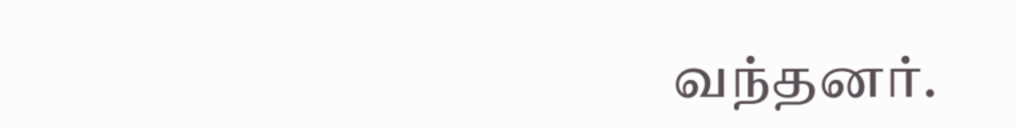வந்தனர்.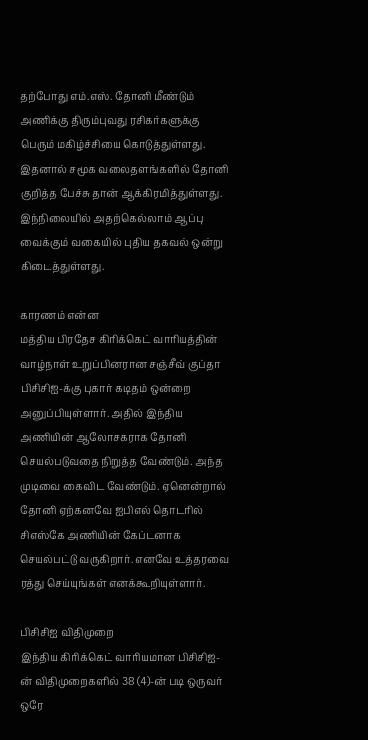தற்போது எம்.எஸ். தோனி மீண்டும் அணிக்கு திரும்புவது ரசிகர்களுக்கு பெரும் மகிழ்ச்சியை கொடுத்துள்ளது. இதனால் சமூக வலைதளங்களில் தோனி குறித்த பேச்சு தான் ஆக்கிரமித்துள்ளது. இந்நிலையில் அதற்கெல்லாம் ஆப்பு வைக்கும் வகையில் புதிய தகவல் ஒன்று கிடைத்துள்ளது.

காரணம் என்ன
மத்திய பிரதேச கிரிக்கெட் வாரியத்தின் வாழ்நாள் உறுப்பினரான சஞ்சீவ் குப்தா பிசிசிஐ-க்கு புகார் கடிதம் ஒன்றை அனுப்பியுள்ளார். அதில் இந்திய அணியின் ஆலோசகராக தோனி செயல்படுவதை நிறுத்த வேண்டும். அந்த முடிவை கைவிட வேண்டும். ஏனென்றால் தோனி ஏற்கனவே ஐபிஎல் தொடரில் சிஎஸ்கே அணியின் கேப்டனாக செயல்பட்டு வருகிறார். எனவே உத்தரவை ரத்து செய்யுங்கள் எனக்கூறியுள்ளார்.

பிசிசிஐ விதிமுறை
இந்திய கிரிக்கெட் வாரியமான பிசிசிஐ-ன் விதிமுறைகளில் 38 (4)-ன் படி ஒருவர் ஒரே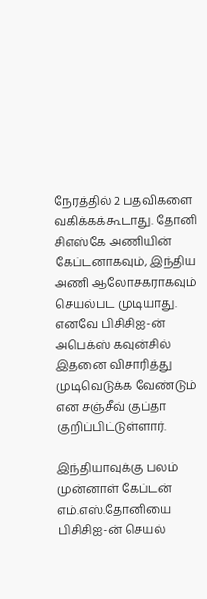நேரத்தில் 2 பதவிகளை வகிக்கக்கூடாது. தோனி சிஎஸ்கே அணியின் கேப்டனாகவும், இந்திய அணி ஆலோசகராகவும் செயல்பட முடியாது. எனவே பிசிசிஐ-ன் அபெக்ஸ் கவுன்சில் இதனை விசாரித்து முடிவெடுக்க வேண்டும் என சஞ்சீவ் குப்தா குறிப்பிட்டுள்ளார்.

இந்தியாவுக்கு பலம்
முன்னாள் கேப்டன் எம்.எஸ்.தோனியை பிசிசிஐ-ன் செயல்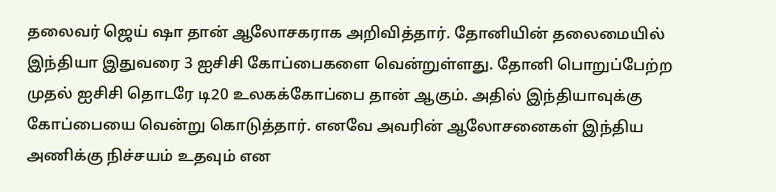தலைவர் ஜெய் ஷா தான் ஆலோசகராக அறிவித்தார். தோனியின் தலைமையில் இந்தியா இதுவரை 3 ஐசிசி கோப்பைகளை வென்றுள்ளது. தோனி பொறுப்பேற்ற முதல் ஐசிசி தொடரே டி20 உலகக்கோப்பை தான் ஆகும். அதில் இந்தியாவுக்கு கோப்பையை வென்று கொடுத்தார். எனவே அவரின் ஆலோசனைகள் இந்திய அணிக்கு நிச்சயம் உதவும் என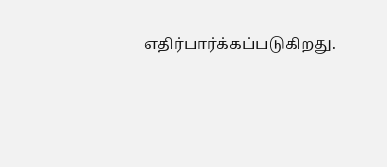எதிர்பார்க்கப்படுகிறது.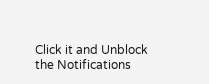Click it and Unblock the Notifications